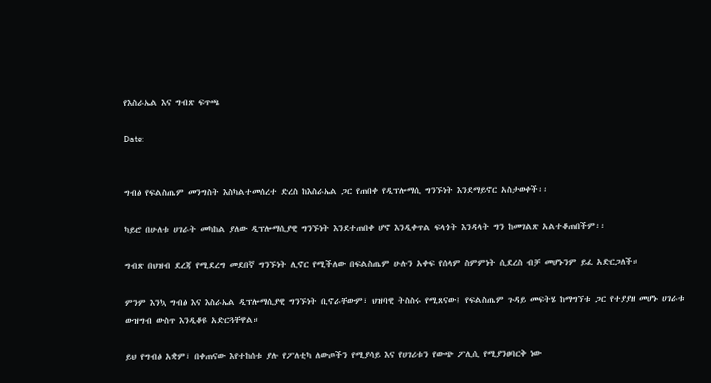የእስራኤል እና ግብጽ ፍጥጫ

Date:


ግብፅ የፍልስጤም መንግስት እስካልተመሰረተ ድረስ ከእስራኤል ጋር የጠበቀ የዲፕሎማሲ ግንኙነት እንደማይኖር አስታወቀች፡፡

ካይሮ በሁለቱ ሀገራት መካከል ያለው ዲፕሎማሲያዊ ግንኙነት እንደተጠበቀ ሆኖ እንዲቀጥል ፍላጎት እንዳላት ግን ከመገልጽ አልተቆጠበችም፡፡

ግብጽ በህዝብ ደረጃ የሚደረግ መደበኛ ግንኙነት ሊኖር የሚችለው በፍልስጤም ሁሉን አቀፍ የሰላም ስምምነት ሲደረስ ብቻ መሆኑንም ይፈ አድርጋለች።

ምንም እንኳ ግብፅ እና እስራኤል ዲፕሎማሲያዊ ግንኙነት ቢኖራቸውም፣ ህዝባዊ ትስስሩ የሚጸናው፤ የፍልስጤም ጉዳይ መፍትሄ ከማግኘቱ ጋር የተያያዘ መሆኑ ሀገራቱ ውዝግብ ውስጥ እንዲቆዩ አድርጓቸዋል።

ይህ የግብፅ አቋም፣ በቀጠናው እየተከሰቱ ያሉ የፖለቲካ ለውጦችን የሚያሳይ እና የሀገሪቱን የውጭ ፖሊሲ የሚያንፀባርቅ ነው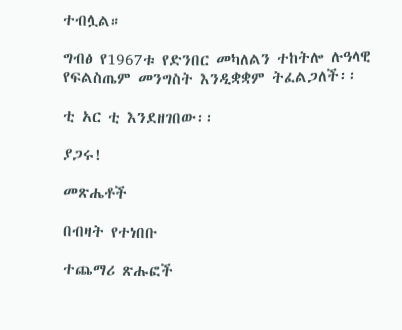ተብሏል።

ግብፅ የ1967ቱ የድንበር መካለልን ተከትሎ ሉዓላዊ የፍልስጤም መንግስት እንዲቋቋም ትፈልጋለች፡፡

ቲ አር ቲ እንደዘገበው፡፡

ያጋሩ!

መጽሔቶች

በብዛት የተነበቡ

ተጨማሪ ጽሑፎች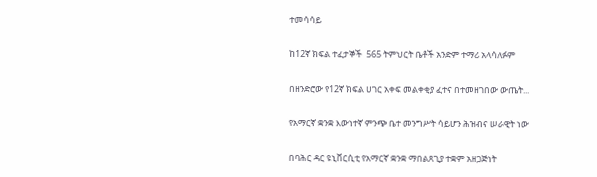ተመሳሳይ

ከ12ኛ ክፍል ተፈታኞች  565 ትምህርት ቤቶች አንድም ተማሪ አላሳለፉም

በዘንድሮው የ12ኛ ክፍል ሀገር አቀፍ መልቀቂያ ፈተና በተመዘገበው ውጤት...

የአማርኛ ቋንቋ እውነተኛ ምንጭ ቤተ መንግሥት ሳይሆን ሕዝብና ሠራዊት ነው

በባሕር ዳር ዩኒቨርሲቲ የአማርኛ ቋንቋ ማበልጸጊያ ተቋም አዘጋጅነት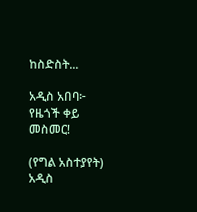ከስድስት...

አዲስ አበባ፦ የዜጎች ቀይ መስመር!

(የግል አስተያየት) አዲስ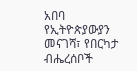አበባ የኢትዮጵያውያን መናገሻ፣ የበርካታ ብሔረሰቦች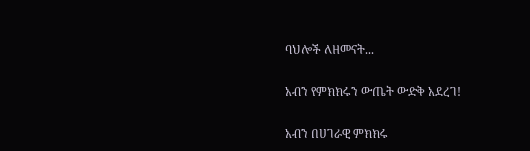ባህሎች ለዘመናት...

አብን የምክክሩን ውጤት ውድቅ አደረገ!

አብን በሀገራዊ ምክክሩ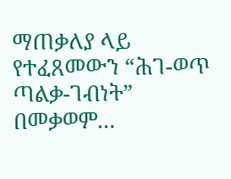ማጠቃለያ ላይ የተፈጸመውን “ሕገ-ወጥ ጣልቃ-ገብነት” በመቃወም...